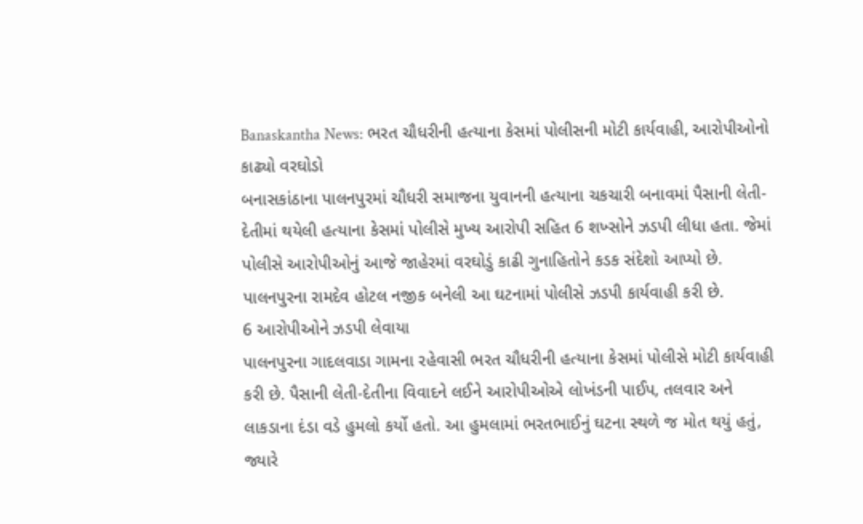Banaskantha News: ભરત ચૌધરીની હત્યાના કેસમાં પોલીસની મોટી કાર્યવાહી, આરોપીઓનો કાઢ્યો વરઘોડો
બનાસકાંઠાના પાલનપુરમાં ચૌધરી સમાજના યુવાનની હત્યાના ચકચારી બનાવમાં પૈસાની લેતી-દેતીમાં થયેલી હત્યાના કેસમાં પોલીસે મુખ્ય આરોપી સહિત 6 શખ્સોને ઝડપી લીધા હતા. જેમાં પોલીસે આરોપીઓનું આજે જાહેરમાં વરઘોડું કાઢી ગુનાહિતોને કડક સંદેશો આપ્યો છે. પાલનપુરના રામદેવ હોટલ નજીક બનેલી આ ઘટનામાં પોલીસે ઝડપી કાર્યવાહી કરી છે.
6 આરોપીઓને ઝડપી લેવાયા
પાલનપુરના ગાદલવાડા ગામના રહેવાસી ભરત ચૌધરીની હત્યાના કેસમાં પોલીસે મોટી કાર્યવાહી કરી છે. પૈસાની લેતી-દેતીના વિવાદને લઈને આરોપીઓએ લોખંડની પાઈપ, તલવાર અને લાકડાના દંડા વડે હુમલો કર્યો હતો. આ હુમલામાં ભરતભાઈનું ઘટના સ્થળે જ મોત થયું હતું, જ્યારે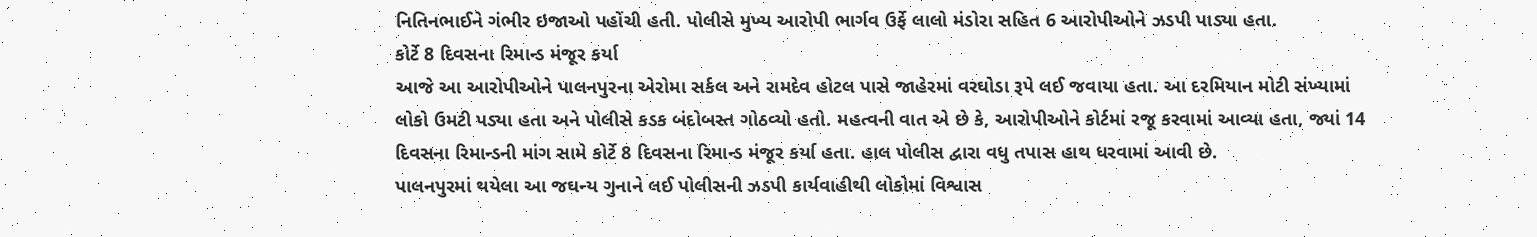નિતિનભાઈને ગંભીર ઇજાઓ પહોંચી હતી. પોલીસે મુખ્ય આરોપી ભાર્ગવ ઉર્ફે લાલો મંડોરા સહિત 6 આરોપીઓને ઝડપી પાડ્યા હતા.
કોર્ટે 8 દિવસના રિમાન્ડ મંજૂર કર્યા
આજે આ આરોપીઓને પાલનપુરના એરોમા સર્કલ અને રામદેવ હોટલ પાસે જાહેરમાં વરઘોડા રૂપે લઈ જવાયા હતા. આ દરમિયાન મોટી સંખ્યામાં લોકો ઉમટી પડ્યા હતા અને પોલીસે કડક બંદોબસ્ત ગોઠવ્યો હતો. મહત્વની વાત એ છે કે, આરોપીઓને કોર્ટમાં રજૂ કરવામાં આવ્યા હતા, જ્યાં 14 દિવસના રિમાન્ડની માંગ સામે કોર્ટે 8 દિવસના રિમાન્ડ મંજૂર કર્યા હતા. હાલ પોલીસ દ્વારા વધુ તપાસ હાથ ધરવામાં આવી છે.
પાલનપુરમાં થયેલા આ જઘન્ય ગુનાને લઈ પોલીસની ઝડપી કાર્યવાહીથી લોકોમાં વિશ્વાસ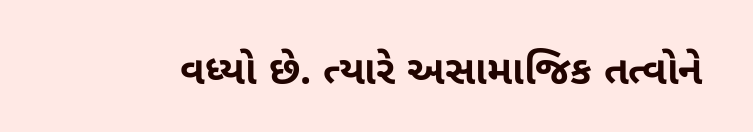વધ્યો છે. ત્યારે અસામાજિક તત્વોને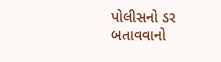પોલીસનો ડર બતાવવાનો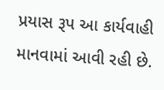પ્રયાસ રૂપ આ કાર્યવાહી માનવામાં આવી રહી છે.